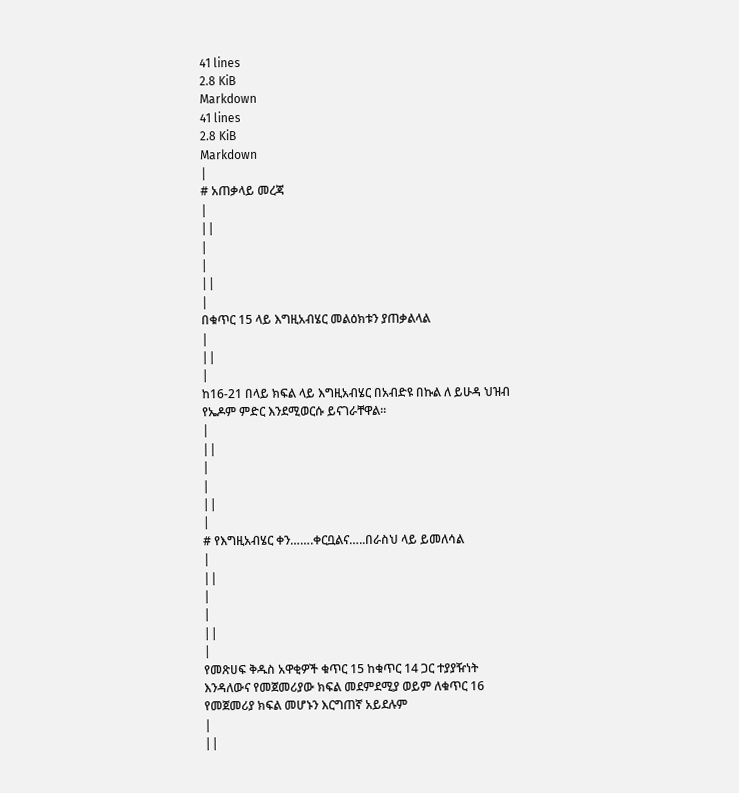41 lines
2.8 KiB
Markdown
41 lines
2.8 KiB
Markdown
|
# አጠቃላይ መረጃ
|
||
|
|
||
|
በቁጥር 15 ላይ እግዚአብሄር መልዕክቱን ያጠቃልላል
|
||
|
ከ16-21 በላይ ክፍል ላይ እግዚአብሄር በአብድዩ በኩል ለ ይሁዳ ህዝብ የኤዶም ምድር እንደሚወርሱ ይናገራቸዋል፡፡
|
||
|
|
||
|
# የእግዚአብሄር ቀን…….ቀርቧልና…..በራስህ ላይ ይመለሳል
|
||
|
|
||
|
የመጽሀፍ ቅዱስ አዋቂዎች ቁጥር 15 ከቁጥር 14 ጋር ተያያዥነት እንዳለውና የመጀመሪያው ክፍል መደምደሚያ ወይም ለቁጥር 16 የመጀመሪያ ክፍል መሆኑን እርግጠኛ አይደሉም
|
||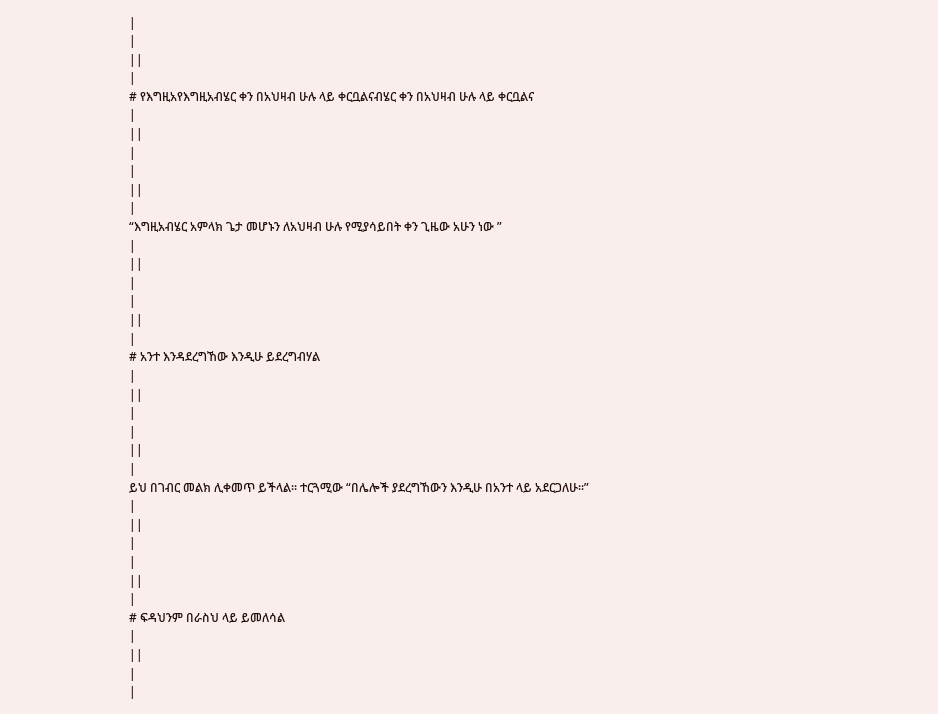|
|
||
|
# የእግዚአየእግዚአብሄር ቀን በአህዛብ ሁሉ ላይ ቀርቧልናብሄር ቀን በአህዛብ ሁሉ ላይ ቀርቧልና
|
||
|
|
||
|
“እግዚአብሄር አምላክ ጌታ መሆኑን ለአህዛብ ሁሉ የሚያሳይበት ቀን ጊዜው አሁን ነው ”
|
||
|
|
||
|
# አንተ እንዳደረግኸው እንዲሁ ይደረግብሃል
|
||
|
|
||
|
ይህ በገብር መልክ ሊቀመጥ ይችላል፡፡ ተርጓሚው “በሌሎች ያደረግኸውን እንዲሁ በአንተ ላይ አደርጋለሁ፡፡”
|
||
|
|
||
|
# ፍዳህንም በራስህ ላይ ይመለሳል
|
||
|
|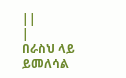||
|
በራስህ ላይ ይመለሳል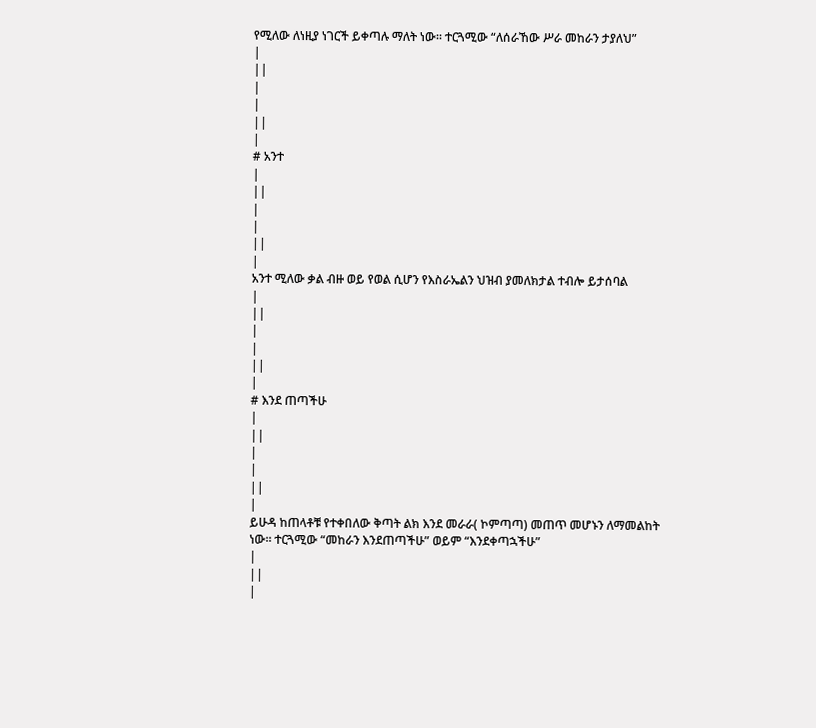የሚለው ለነዚያ ነገርች ይቀጣሉ ማለት ነው፡፡ ተርጓሚው “ለሰራኸው ሥራ መከራን ታያለህ”
|
||
|
|
||
|
# አንተ
|
||
|
|
||
|
አንተ ሚለው ቃል ብዙ ወይ የወል ሲሆን የእስራኤልን ህዝብ ያመለክታል ተብሎ ይታሰባል
|
||
|
|
||
|
# እንደ ጠጣችሁ
|
||
|
|
||
|
ይሁዳ ከጠላቶቹ የተቀበለው ቅጣት ልክ እንደ መራራ( ኮምጣጣ) መጠጥ መሆኑን ለማመልከት ነው፡፡ ተርጓሚው “መከራን እንደጠጣችሁ” ወይም “እንደቀጣኋችሁ”
|
||
|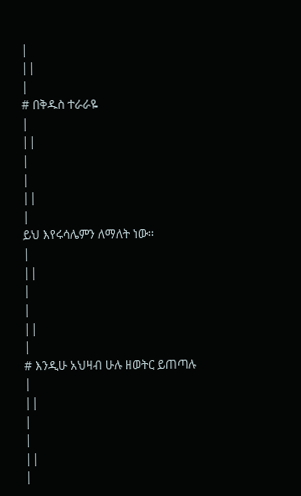|
||
|
# በቅዱስ ተራራዬ
|
||
|
|
||
|
ይህ እየሩሳሌምን ለማለት ነው፡፡
|
||
|
|
||
|
# እንዲሁ አህዛብ ሁሉ ዘወትር ይጠጣሉ
|
||
|
|
||
|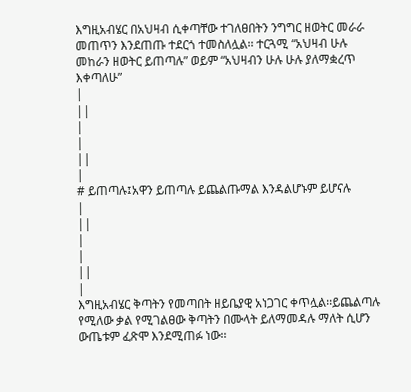እግዚአብሄር በአህዛብ ሲቀጣቸው ተገለፀበትን ንግግር ዘወትር መራራ መጠጥን እንደጠጡ ተደርጎ ተመስለሏል፡፡ ተርጓሚ “አህዛብ ሁሉ መከራን ዘወትር ይጠጣሉ” ወይም “አህዛብን ሁሉ ሁሉ ያለማቋረጥ እቀጣለሁ”
|
||
|
|
||
|
# ይጠጣሉ፤አዋን ይጠጣሉ ይጨልጡማል እንዳልሆኑም ይሆናሉ
|
||
|
|
||
|
እግዚአብሄር ቅጣትን የመጣበት ዘይቤያዊ አነጋገር ቀጥሏል፡፡ይጨልጣሉ የሚለው ቃል የሚገልፀው ቅጣትን በሙላት ይለማመዳሉ ማለት ሲሆን ውጤቱም ፈጽሞ እንደሚጠፉ ነው፡፡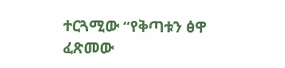ተርጓሚው “የቅጣቱን ፅዋ ፈጽመው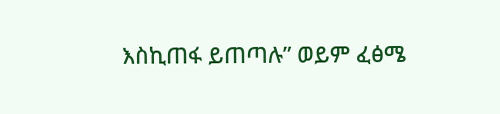እስኪጠፋ ይጠጣሉ” ወይም ፈፅሜ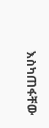እስካጠፋቸው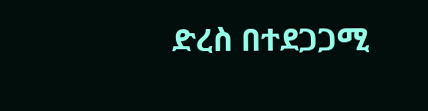ድረስ በተደጋጋሚ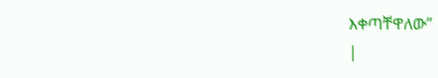እቀጣቸዋለው”
|